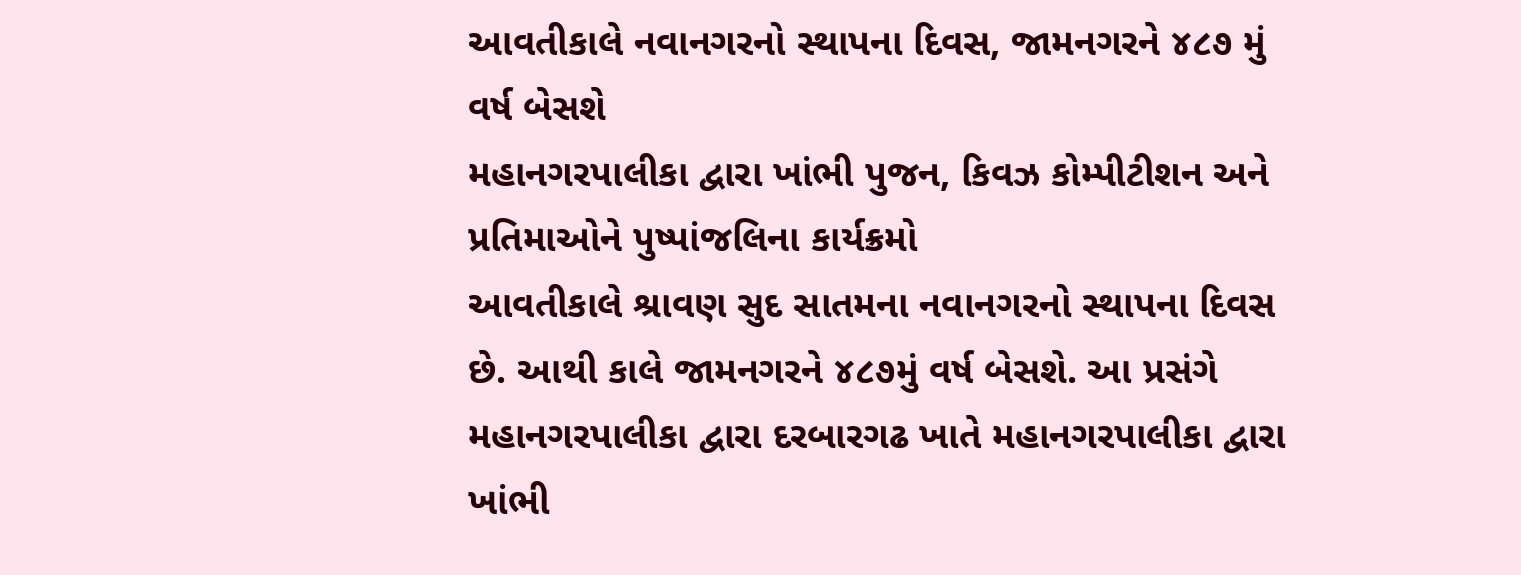આવતીકાલે નવાનગરનો સ્થાપના દિવસ, જામનગરને ૪૮૭ મું વર્ષ બેસશે
મહાનગરપાલીકા દ્વારા ખાંભી પુજન, કિવઝ કોમ્પીટીશન અને પ્રતિમાઓને પુષ્પાંજલિના કાર્યક્રમો
આવતીકાલે શ્રાવણ સુદ સાતમના નવાનગરનો સ્થાપના દિવસ છે. આથી કાલે જામનગરને ૪૮૭મું વર્ષ બેસશે. આ પ્રસંગે મહાનગરપાલીકા દ્વારા દરબારગઢ ખાતે મહાનગરપાલીકા દ્વારા ખાંભી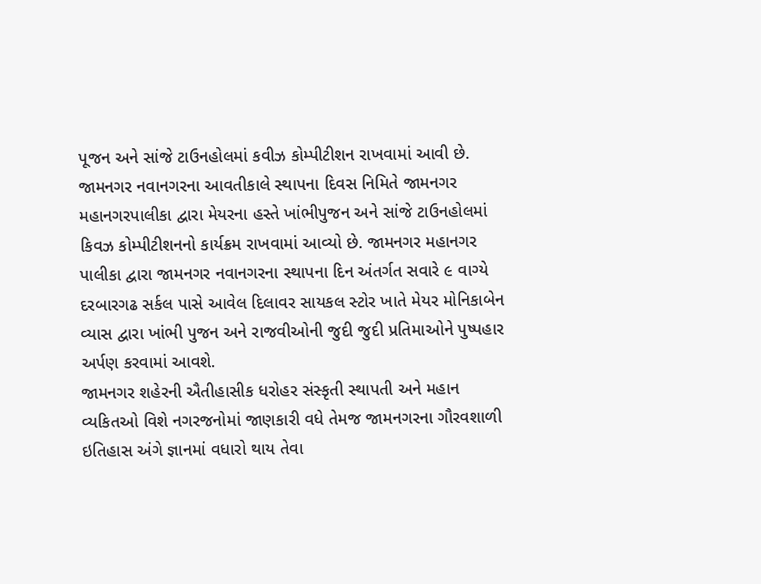પૂજન અને સાંજે ટાઉનહોલમાં કવીઝ કોમ્પીટીશન રાખવામાં આવી છે.
જામનગર નવાનગરના આવતીકાલે સ્થાપના દિવસ નિમિતે જામનગર મહાનગરપાલીકા દ્વારા મેયરના હસ્તે ખાંભીપુજન અને સાંજે ટાઉનહોલમાં કિવઝ કોમ્પીટીશનનો કાર્યક્રમ રાખવામાં આવ્યો છે. જામનગર મહાનગર પાલીકા દ્વારા જામનગર નવાનગરના સ્થાપના દિન અંતર્ગત સવારે ૯ વાગ્યે દરબારગઢ સર્કલ પાસે આવેલ દિલાવર સાયકલ સ્ટોર ખાતે મેયર મોનિકાબેન વ્યાસ દ્વારા ખાંભી પુજન અને રાજવીઓની જુદી જુદી પ્રતિમાઓને પુષ્પહાર અર્પણ કરવામાં આવશે.
જામનગર શહેરની ઐતીહાસીક ધરોહર સંસ્કૃતી સ્થાપતી અને મહાન વ્યકિતઓ વિશે નગરજનોમાં જાણકારી વધે તેમજ જામનગરના ગૌરવશાળી ઇતિહાસ અંગે જ્ઞાનમાં વધારો થાય તેવા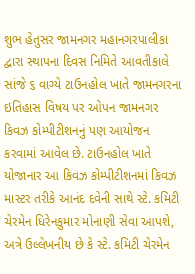શુભ હેતુસર જામનગર મહાનગરપાલીકા દ્વારા સ્થાપના દિવસ નિમિતે આવતીકાલે સાંજે ૬ વાગ્યે ટાઉનહોલ ખાતે જામનગરના ઇતિહાસ વિષય પર ઓપન જામનગર કિવઝ કોમ્પીટીશનનું પણ આયોજન કરવામાં આવેલ છે. ટાઉનહોલ ખાતે યોજાનાર આ કિવઝ કોમ્પીટીશનમાં કિવઝ માસ્ટર તરીકે આનંદ દવેની સાથે સ્ટે. કમિટી ચેરમેન ધિરેનકુમાર મોનાણી સેવા આપશે, અત્રે ઉલ્લેખનીય છે કે સ્ટે. કમિટી ચેરમેન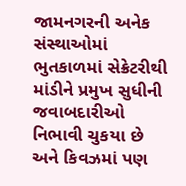જામનગરની અનેક સંસ્થાઓમાં ભુતકાળમાં સેક્રેટરીથી માંડીને પ્રમુખ સુધીની જવાબદારીઓ નિભાવી ચુકયા છે અને કિવઝમાં પણ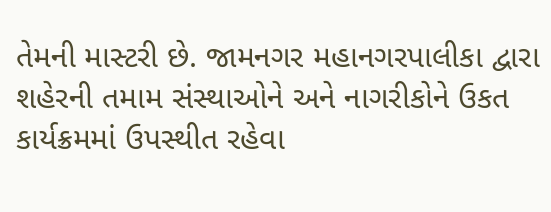તેમની માસ્ટરી છે. જામનગર મહાનગરપાલીકા દ્વારા શહેરની તમામ સંસ્થાઓને અને નાગરીકોને ઉકત કાર્યક્રમમાં ઉપસ્થીત રહેવા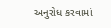અનુરોધ કરવામાં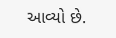આવ્યો છે.